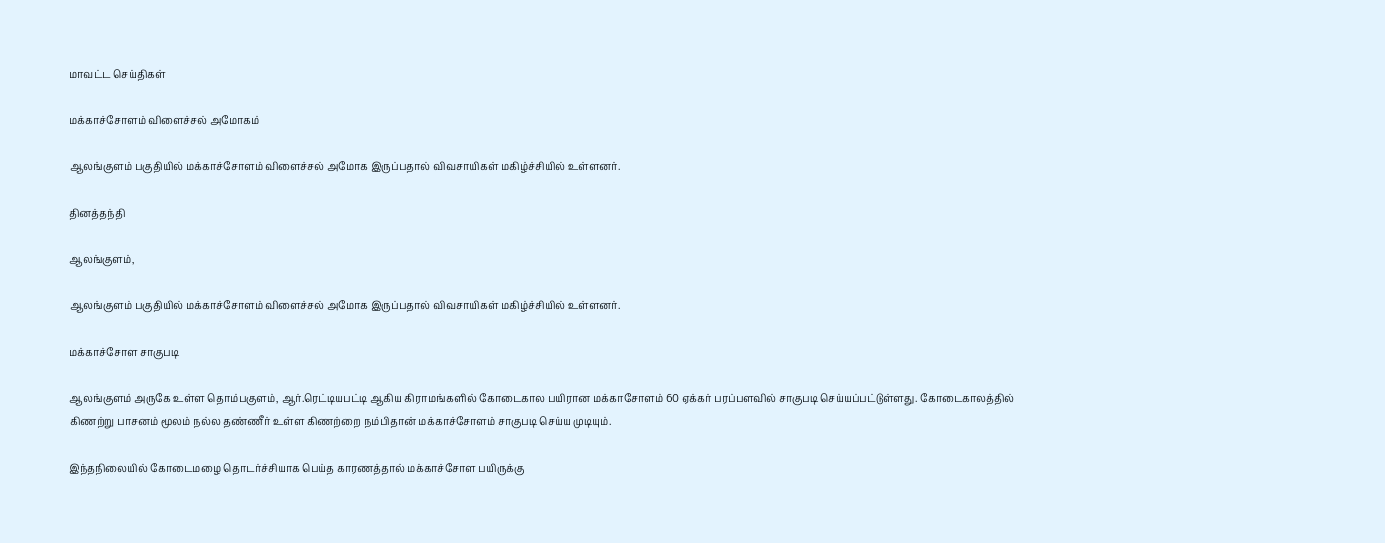மாவட்ட செய்திகள்

மக்காச்சோளம் விளைச்சல் அமோகம்

ஆலங்குளம் பகுதியில் மக்காச்சோளம் விளைச்சல் அமோக இருப்பதால் விவசாயிகள் மகிழ்ச்சியில் உள்ளனர்.

தினத்தந்தி

ஆலங்குளம்,

ஆலங்குளம் பகுதியில் மக்காச்சோளம் விளைச்சல் அமோக இருப்பதால் விவசாயிகள் மகிழ்ச்சியில் உள்ளனர்.

மக்காச்சோள சாகுபடி

ஆலங்குளம் அருகே உள்ள தொம்பகுளம், ஆர்.ரெட்டியபட்டி ஆகிய கிராமங்களில் கோடைகால பயிரான மக்காசோளம் 60 ஏக்கர் பரப்பளவில் சாகுபடி செய்யப்பட்டுள்ளது. கோடைகாலத்தில் கிணற்று பாசனம் மூலம் நல்ல தண்ணீர் உள்ள கிணற்றை நம்பிதான் மக்காச்சோளம் சாகுபடி செய்ய முடியும்.

இந்தநிலையில் கோடைமழை தொடர்ச்சியாக பெய்த காரணத்தால் மக்காச்சோள பயிருக்கு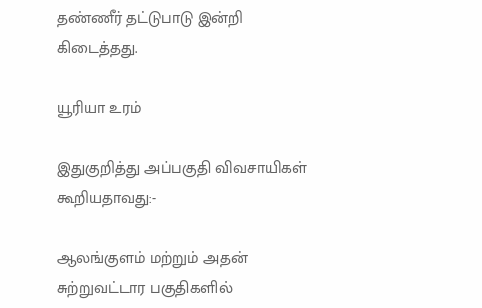தண்ணீர் தட்டுபாடு இன்றி கிடைத்தது.

யூரியா உரம்

இதுகுறித்து அப்பகுதி விவசாயிகள் கூறியதாவது:-

ஆலங்குளம் மற்றும் அதன் சுற்றுவட்டார பகுதிகளில்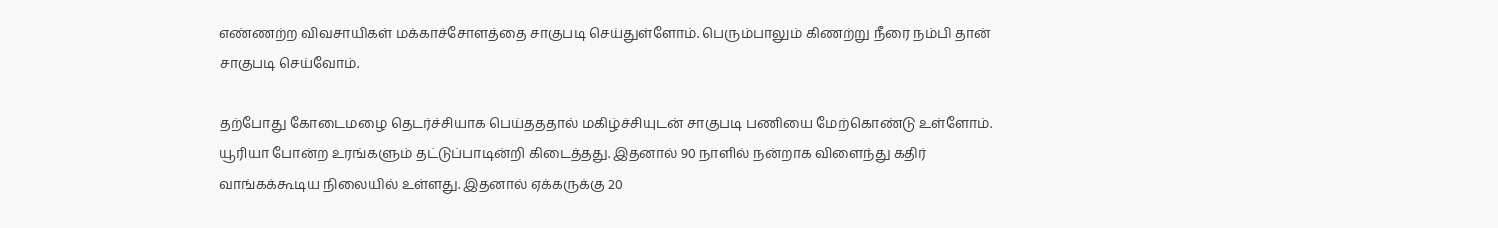எண்ணற்ற விவசாயிகள் மக்காச்சோளத்தை சாகுபடி செய்துள்ளோம். பெரும்பாலும் கிணற்று நீரை நம்பி தான் சாகுபடி செய்வோம்.

தற்போது கோடைமழை தெடர்ச்சியாக பெய்தததால் மகிழ்ச்சியுடன் சாகுபடி பணியை மேற்கொண்டு உள்ளோம். யூரியா போன்ற உரங்களும் தட்டுப்பாடின்றி கிடைத்தது. இதனால் 90 நாளில் நன்றாக விளைந்து கதிர் வாங்கக்கூடிய நிலையில் உள்ளது. இதனால் ஏக்கருக்கு 20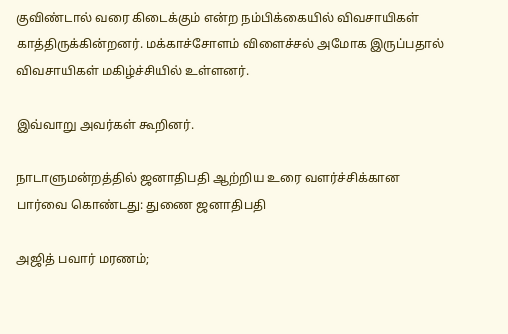குவிண்டால் வரை கிடைக்கும் என்ற நம்பிக்கையில் விவசாயிகள் காத்திருக்கின்றனர். மக்காச்சோளம் விளைச்சல் அமோக இருப்பதால் விவசாயிகள் மகிழ்ச்சியில் உள்ளனர்.

இவ்வாறு அவர்கள் கூறினர்.

நாடாளுமன்றத்தில் ஜனாதிபதி ஆற்றிய உரை வளர்ச்சிக்கான பார்வை கொண்டது: துணை ஜனாதிபதி

அஜித் பவார் மரணம்;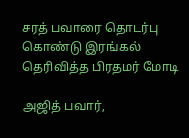சரத் பவாரை தொடர்பு கொண்டு இரங்கல் தெரிவித்த பிரதமர் மோடி

அஜித் பவார்,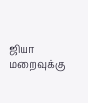ஜியா மறைவுக்கு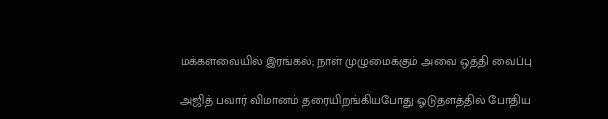மக்களவையில் இரங்கல்; நாள் முழுமைக்கும் அவை ஒத்தி வைப்பு

அஜித் பவார் விமானம் தரையிறங்கியபோது ஓடுதளத்தில் போதிய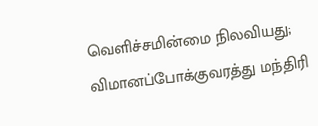வெளிச்சமின்மை நிலவியது; விமானப்போக்குவரத்து மந்திரி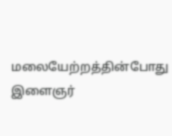மலையேற்றத்தின்போது இளைஞர்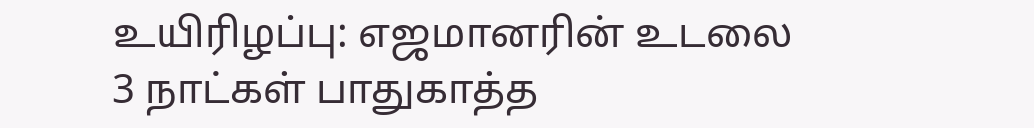உயிரிழப்பு: எஜமானரின் உடலை 3 நாட்கள் பாதுகாத்த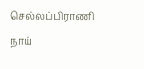செல்லப்பிராணி நாய்